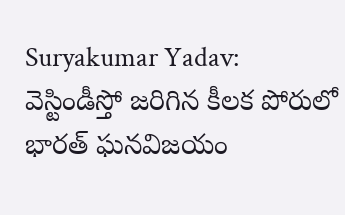Suryakumar Yadav: వెస్టిండీస్తో జరిగిన కీలక పోరులో భారత్ ఘనవిజయం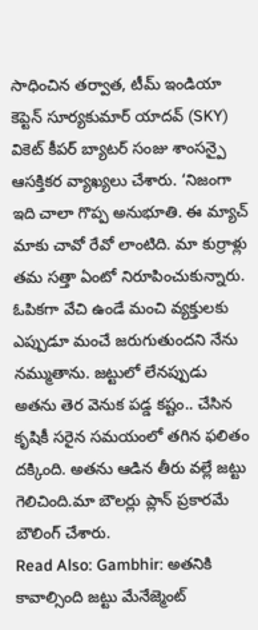సాధించిన తర్వాత, టీమ్ ఇండియా కెప్టెన్ సూర్యకుమార్ యాదవ్ (SKY) వికెట్ కీపర్ బ్యాటర్ సంజు శాంసన్పై ఆసక్తికర వ్యాఖ్యలు చేశారు. ‘నిజంగా ఇది చాలా గొప్ప అనుభూతి. ఈ మ్యాచ్ మాకు చావో రేవో లాంటిది. మా కుర్రాళ్లు తమ సత్తా ఏంటో నిరూపించుకున్నారు. ఓపికగా వేచి ఉండే మంచి వ్యక్తులకు ఎప్పుడూ మంచే జరుగుతుందని నేను నమ్ముతాను. జట్టులో లేనప్పుడు అతను తెర వెనుక పడ్డ కష్టం.. చేసిన కృషికీ సరైన సమయంలో తగిన ఫలితం దక్కింది. అతను ఆడిన తీరు వల్లే జట్టు గెలిచింది.మా బౌలర్లు ప్లాన్ ప్రకారమే బౌలింగ్ చేశారు.
Read Also: Gambhir: అతనికి కావాల్సింది జట్టు మేనేజ్మెంట్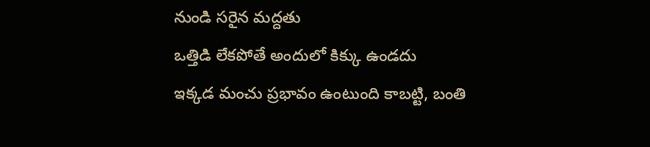నుండి సరైన మద్దతు
ఒత్తిడి లేకపోతే అందులో కిక్కు ఉండదు
ఇక్కడ మంచు ప్రభావం ఉంటుంది కాబట్టి, బంతి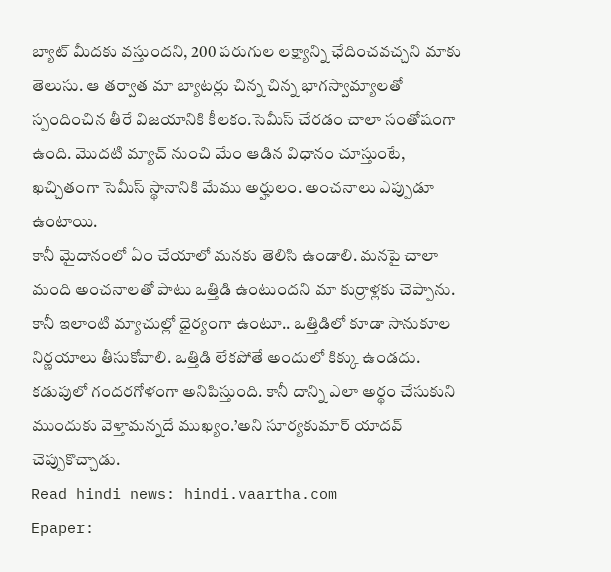బ్యాట్ మీదకు వస్తుందని, 200 పరుగుల లక్ష్యాన్ని ఛేదించవచ్చని మాకు తెలుసు. ఆ తర్వాత మా బ్యాటర్లు చిన్న చిన్న భాగస్వామ్యాలతో స్పందించిన తీరే విజయానికి కీలకం.సెమీస్ చేరడం చాలా సంతోషంగా ఉంది. మొదటి మ్యాచ్ నుంచి మేం ఆడిన విధానం చూస్తుంటే, ఖచ్చితంగా సెమీస్ స్థానానికి మేము అర్హులం. అంచనాలు ఎప్పుడూ ఉంటాయి.
కానీ మైదానంలో ఏం చేయాలో మనకు తెలిసి ఉండాలి. మనపై చాలా మంది అంచనాలతో పాటు ఒత్తిడి ఉంటుందని మా కుర్రాళ్లకు చెప్పాను. కానీ ఇలాంటి మ్యాచుల్లో ధైర్యంగా ఉంటూ.. ఒత్తిడిలో కూడా సానుకూల నిర్ణయాలు తీసుకోవాలి. ఒత్తిడి లేకపోతే అందులో కిక్కు ఉండదు. కడుపులో గందరగోళంగా అనిపిస్తుంది. కానీ దాన్ని ఎలా అర్థం చేసుకుని ముందుకు వెళ్తామన్నదే ముఖ్యం.’అని సూర్యకుమార్ యాదవ్ చెప్పుకొచ్చాడు.
Read hindi news: hindi.vaartha.com
Epaper: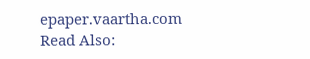epaper.vaartha.com
Read Also: